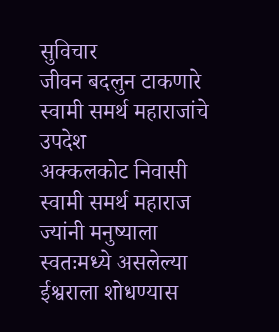सुविचार
जीवन बदलुन टाकणारे स्वामी समर्थ महाराजांचे उपदेश
अक्कलकोट निवासी स्वामी समर्थ महाराज ज्यांनी मनुष्याला स्वतःमध्ये असलेल्या ईश्वराला शोधण्यास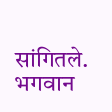सांगितले. भगवान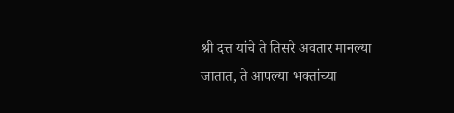श्री दत्त यांचे ते तिसरे अवतार मानल्या जातात, ते आपल्या भक्तांच्या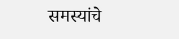समस्यांचे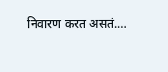निवारण करत असतं.…